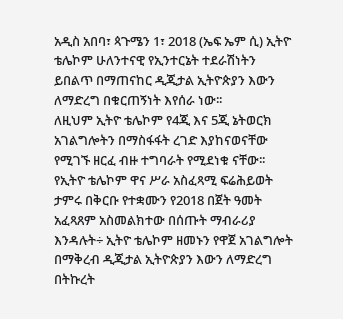አዲስ አበባ፣ ጳጉሜን 1፣ 2018 (ኤፍ ኤም ሲ) ኢትዮ ቴሌኮም ሁለንተናዊ የኢንተርኔት ተደራሽነትን ይበልጥ በማጠናከር ዲጂታል ኢትዮጵያን እውን ለማድረግ በቁርጠኝነት እየሰራ ነው፡፡
ለዚህም ኢትዮ ቴሌኮም የ4ጂ እና 5ጂ ኔትወርክ አገልግሎትን በማስፋፋት ረገድ እያከናወናቸው የሚገኙ ዘርፈ ብዙ ተግባራት የሚደነቁ ናቸው፡፡
የኢትዮ ቴሌኮም ዋና ሥራ አስፈጻሚ ፍሬሕይወት ታምሩ በቅርቡ የተቋሙን የ2018 በጀት ዓመት አፈጻጸም አስመልክተው በሰጡት ማብራሪያ እንዳሉት÷ ኢትዮ ቴሌኮም ዘመኑን የዋጀ አገልግሎት በማቅረብ ዲጂታል ኢትዮጵያን እውን ለማድረግ በትኩረት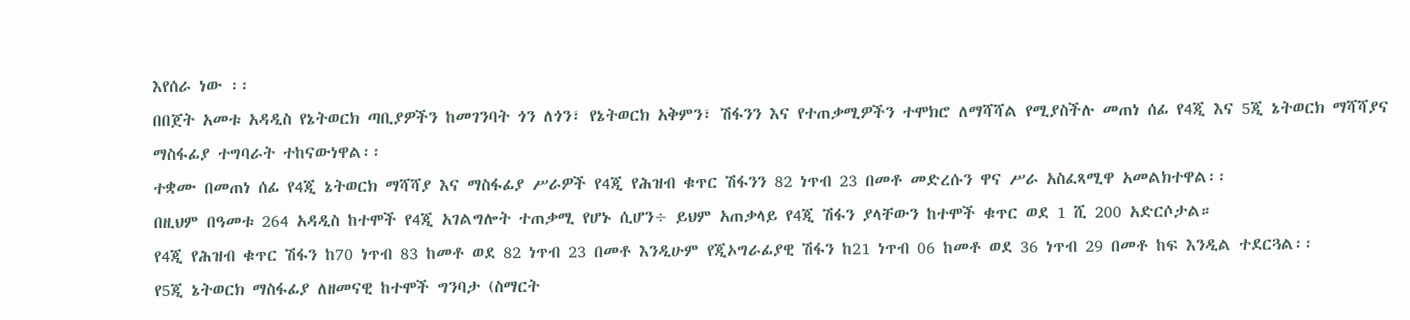እየሰራ ነው ፡፡
በበጀት አመቱ አዳዲስ የኔትወርክ ጣቢያዎችን ከመገንባት ጎን ለጎን፣ የኔትወርክ አቅምን፣ ሽፋንን እና የተጠቃሚዎችን ተሞክሮ ለማሻሻል የሚያስችሉ መጠነ ሰፊ የ4ጂ እና 5ጂ ኔትወርክ ማሻሻያና ማስፋፊያ ተግባራት ተከናውነዋል፡፡
ተቋሙ በመጠነ ሰፊ የ4ጂ ኔትወርክ ማሻሻያ እና ማስፋፊያ ሥራዎች የ4ጂ የሕዝብ ቁጥር ሽፋንን 82 ነጥብ 23 በመቶ መድረሱን ዋና ሥራ አስፈጻሚዋ አመልክተዋል፡፡
በዚህም በዓመቱ 264 አዳዲስ ከተሞች የ4ጂ አገልግሎት ተጠቃሚ የሆኑ ሲሆን÷ ይህም አጠቃላይ የ4ጂ ሽፋን ያላቸውን ከተሞች ቁጥር ወደ 1 ሺ 200 አድርሶታል።
የ4ጂ የሕዝብ ቁጥር ሽፋን ከ70 ነጥብ 83 ከመቶ ወደ 82 ነጥብ 23 በመቶ እንዲሁም የጂኦግራፊያዊ ሽፋን ከ21 ነጥብ 06 ከመቶ ወደ 36 ነጥብ 29 በመቶ ከፍ እንዲል ተደርጓል፡፡
የ5ጂ ኔትወርክ ማስፋፊያ ለዘመናዊ ከተሞች ግንባታ (ስማርት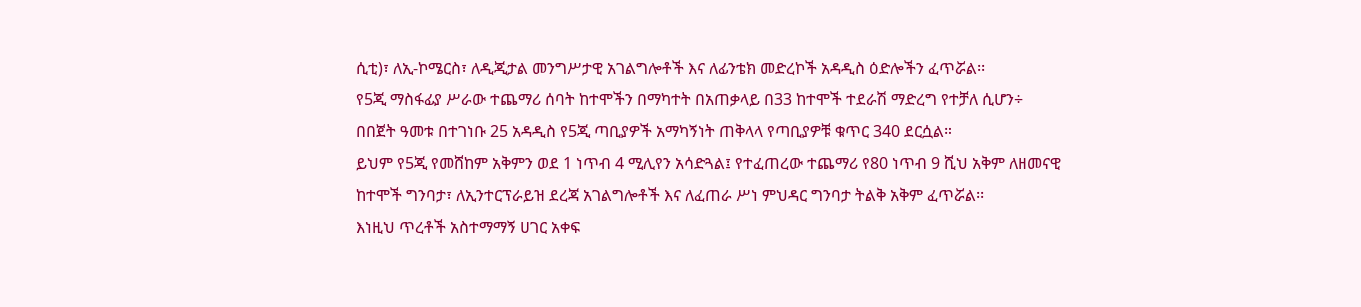ሲቲ)፣ ለኢ-ኮሜርስ፣ ለዲጂታል መንግሥታዊ አገልግሎቶች እና ለፊንቴክ መድረኮች አዳዲስ ዕድሎችን ፈጥሯል፡፡
የ5ጂ ማስፋፊያ ሥራው ተጨማሪ ሰባት ከተሞችን በማካተት በአጠቃላይ በ33 ከተሞች ተደራሽ ማድረግ የተቻለ ሲሆን÷ በበጀት ዓመቱ በተገነቡ 25 አዳዲስ የ5ጂ ጣቢያዎች አማካኝነት ጠቅላላ የጣቢያዎቹ ቁጥር 340 ደርሷል።
ይህም የ5ጂ የመሸከም አቅምን ወደ 1 ነጥብ 4 ሚሊየን አሳድጓል፤ የተፈጠረው ተጨማሪ የ80 ነጥብ 9 ሺህ አቅም ለዘመናዊ ከተሞች ግንባታ፣ ለኢንተርፕራይዝ ደረጃ አገልግሎቶች እና ለፈጠራ ሥነ ምህዳር ግንባታ ትልቅ አቅም ፈጥሯል፡፡
እነዚህ ጥረቶች አስተማማኝ ሀገር አቀፍ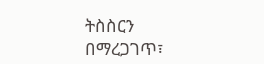ትስስርን በማረጋገጥ፣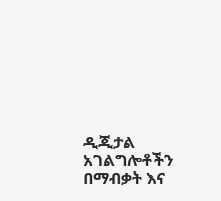ዲጂታል አገልግሎቶችን በማብቃት እና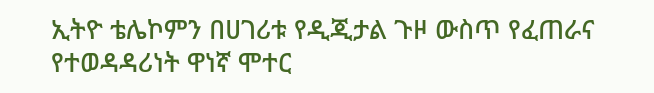ኢትዮ ቴሌኮምን በሀገሪቱ የዲጂታል ጉዞ ውስጥ የፈጠራና የተወዳዳሪነት ዋነኛ ሞተር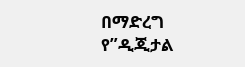በማድረግ የ”ዲጂታል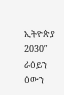ኢትዮጵያ 2030″ ራዕይን ዕውን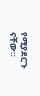የሚያደርጉ ናቸው።